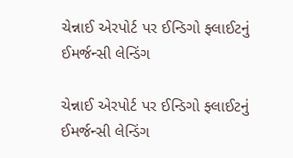ચેન્નાઈ એરપોર્ટ પર ઈન્ડિગો ફ્લાઈટનું ઈમર્જન્સી લેન્ડિંગ

ચેન્નાઈ એરપોર્ટ પર ઈન્ડિગો ફ્લાઈટનું ઈમર્જન્સી લેન્ડિંગ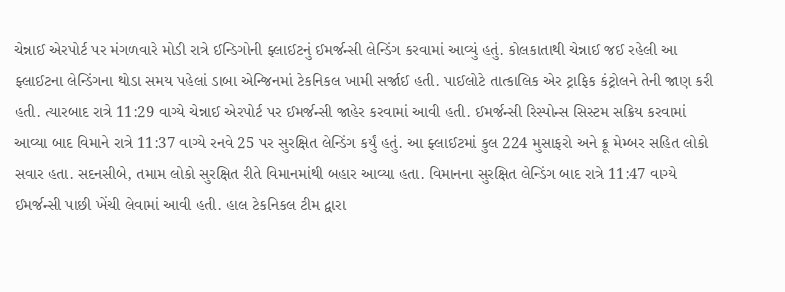ચેન્નાઈ એરપોર્ટ પર મંગળવારે મોડી રાત્રે ઈન્ડિગોની ફ્લાઈટનું ઈમર્જન્સી લેન્ડિંગ કરવામાં આવ્યું હતું. કોલકાતાથી ચેન્નાઈ જઈ રહેલી આ ફ્લાઈટના લેન્ડિંગના થોડા સમય પહેલાં ડાબા એન્જિનમાં ટેકનિકલ ખામી સર્જાઈ હતી. પાઈલોટે તાત્કાલિક એર ટ્રાફિક કંટ્રોલને તેની જાણ કરી હતી. ત્યારબાદ રાત્રે 11:29 વાગ્યે ચેન્નાઈ એરપોર્ટ પર ઈમર્જન્સી જાહેર કરવામાં આવી હતી. ઈમર્જન્સી રિસ્પોન્સ સિસ્ટમ સક્રિય કરવામાં આવ્યા બાદ વિમાને રાત્રે 11:37 વાગ્યે રનવે 25 પર સુરક્ષિત લેન્ડિંગ કર્યું હતું. આ ફ્લાઈટમાં કુલ 224 મુસાફરો અને ક્રૂ મેમ્બર સહિત લોકો સવાર હતા. સદનસીબે, તમામ લોકો સુરક્ષિત રીતે વિમાનમાંથી બહાર આવ્યા હતા. વિમાનના સુરક્ષિત લેન્ડિંગ બાદ રાત્રે 11:47 વાગ્યે ઈમર્જન્સી પાછી ખેંચી લેવામાં આવી હતી. હાલ ટેકનિકલ ટીમ દ્વારા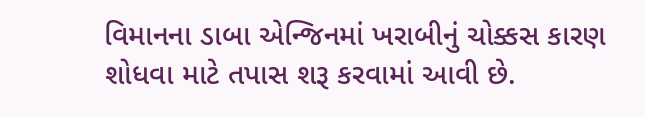વિમાનના ડાબા એન્જિનમાં ખરાબીનું ચોક્કસ કારણ શોધવા માટે તપાસ શરૂ કરવામાં આવી છે.